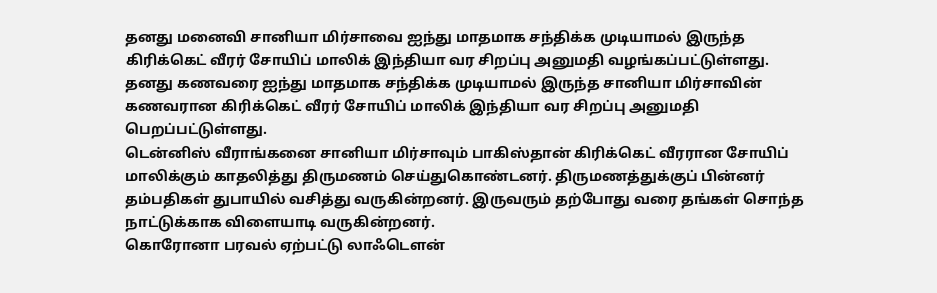தனது மனைவி சானியா மிர்சாவை ஐந்து மாதமாக சந்திக்க முடியாமல் இருந்த கிரிக்கெட் வீரர் சோயிப் மாலிக் இந்தியா வர சிறப்பு அனுமதி வழங்கப்பட்டுள்ளது.
தனது கணவரை ஐந்து மாதமாக சந்திக்க முடியாமல் இருந்த சானியா மிர்சாவின் கணவரான கிரிக்கெட் வீரர் சோயிப் மாலிக் இந்தியா வர சிறப்பு அனுமதி பெறப்பட்டுள்ளது.
டென்னிஸ் வீராங்கனை சானியா மிர்சாவும் பாகிஸ்தான் கிரிக்கெட் வீரரான சோயிப் மாலிக்கும் காதலித்து திருமணம் செய்துகொண்டனர். திருமணத்துக்குப் பின்னர் தம்பதிகள் துபாயில் வசித்து வருகின்றனர். இருவரும் தற்போது வரை தங்கள் சொந்த நாட்டுக்காக விளையாடி வருகின்றனர்.
கொரோனா பரவல் ஏற்பட்டு லாஃடௌன்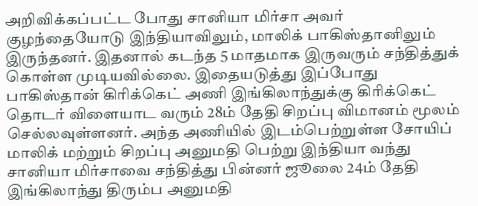அறிவிக்கப்பட்ட போது சானியா மிர்சா அவர் குழந்தையோடு இந்தியாவிலும், மாலிக் பாகிஸ்தானிலும் இருந்தனர். இதனால் கடந்த 5 மாதமாக இருவரும் சந்தித்துக் கொள்ள முடியவில்லை. இதையடுத்து இப்போது பாகிஸ்தான் கிரிக்கெட் அணி இங்கிலாந்துக்கு கிரிக்கெட் தொடர் விளையாட வரும் 28ம் தேதி சிறப்பு விமானம் மூலம் செல்லவுள்ளனர். அந்த அணியில் இடம்பெற்றுள்ள சோயிப் மாலிக் மற்றும் சிறப்பு அனுமதி பெற்று இந்தியா வந்து சானியா மிர்சாவை சந்தித்து பின்னர் ஜூலை 24ம் தேதி இங்கிலாந்து திரும்ப அனுமதி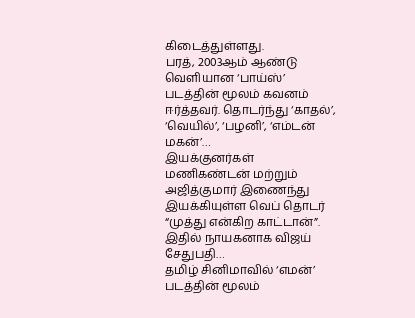கிடைத்துள்ளது.
பரத், 2003ஆம் ஆண்டு வெளியான ‘பாய்ஸ்’ படத்தின் மூலம் கவனம் ஈர்த்தவர். தொடர்ந்து ‘காதல்’, ‘வெயில்’, ‘பழனி’, ‘எம்டன் மகன்’…
இயக்குனர்கள் மணிகண்டன் மற்றும் அஜித்குமார் இணைந்து இயக்கியுள்ள வெப் தொடர் “முத்து என்கிற காட்டான்”. இதில் நாயகனாக விஜய் சேதுபதி…
தமிழ் சினிமாவில் ‘எமன்’ படத்தின் மூலம்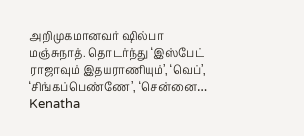அறிமுகமானவர் ஷில்பா மஞ்சுநாத். தொடர்ந்து ‘இஸ்பேட் ராஜாவும் இதயராணியும்’, ‘வெப்’, ‘சிங்கப்பெண்ணே’, ‘சென்னை…
Kenatha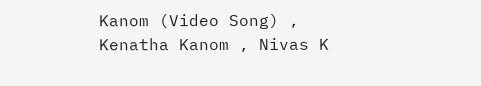Kanom (Video Song) , Kenatha Kanom , Nivas K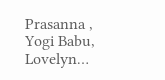Prasanna , Yogi Babu, Lovelyn…